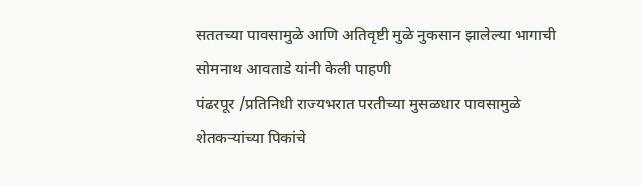सततच्या पावसामुळे आणि अतिवृष्टी मुळे नुकसान झालेल्या भागाची सोमनाथ आवताडे यांनी केली पाहणी
पंढरपूर /प्रतिनिधी राज्यभरात परतीच्या मुसळधार पावसामुळे शेतकऱ्यांच्या पिकांचे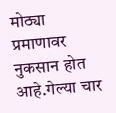मोठ्या प्रमाणावर नुकसान होत आहे.गेल्या चार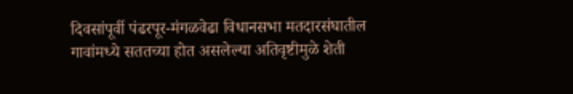दिवसांपूर्वी पंढरपूर-मंगळवेढा विधानसभा मतदारसंघातील गावांमध्ये सततच्या होत असलेल्या अतिवृष्टीमुळे शेती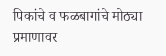पिकांचे व फळबागांचे मोठ्या प्रमाणावर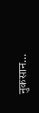नुकसान…